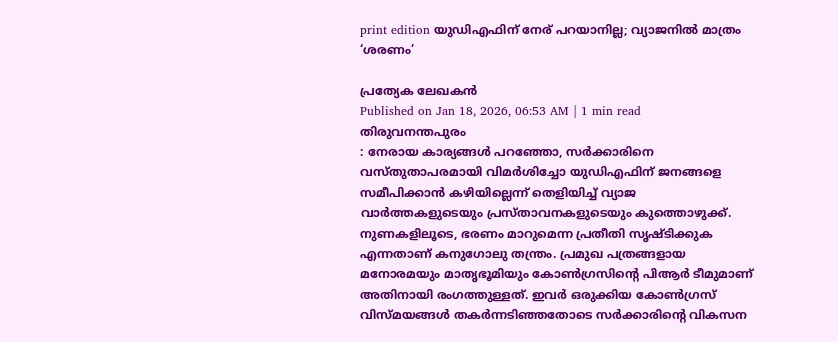print edition യുഡിഎഫിന് നേര് പറയാനില്ല; വ്യാജനിൽ മാത്രം ‘ശരണം’

പ്രത്യേക ലേഖകൻ
Published on Jan 18, 2026, 06:53 AM | 1 min read
തിരുവനന്തപുരം
: നേരായ കാര്യങ്ങൾ പറഞ്ഞോ, സർക്കാരിനെ വസ്തുതാപരമായി വിമർശിച്ചോ യുഡിഎഫിന് ജനങ്ങളെ സമീപിക്കാൻ കഴിയില്ലെന്ന് തെളിയിച്ച് വ്യാജ വാർത്തകളുടെയും പ്രസ്താവനകളുടെയും കുത്തൊഴുക്ക്.
നുണകളിലൂടെ, ഭരണം മാറുമെന്ന പ്രതീതി സൃഷ്ടിക്കുക എന്നതാണ് കനുഗോലു തന്ത്രം. പ്രമുഖ പത്രങ്ങളായ മനോരമയും മാതൃഭൂമിയും കോൺഗ്രസിന്റെ പിആർ ടീമുമാണ് അതിനായി രംഗത്തുള്ളത്. ഇവർ ഒരുക്കിയ കോൺഗ്രസ് വിസ്മയങ്ങൾ തകർന്നടിഞ്ഞതോടെ സർക്കാരിന്റെ വികസന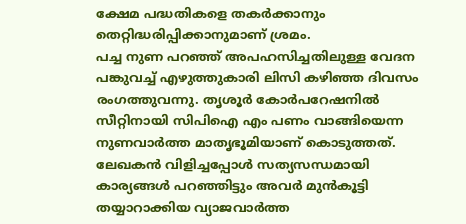ക്ഷേമ പദ്ധതികളെ തകർക്കാനും തെറ്റിദ്ധരിപ്പിക്കാനുമാണ് ശ്രമം.
പച്ച നുണ പറഞ്ഞ് അപഹസിച്ചതിലുള്ള വേദന പങ്കുവച്ച് എഴുത്തുകാരി ലിസി കഴിഞ്ഞ ദിവസം രംഗത്തുവന്നു. തൃശൂർ കോർപറേഷനിൽ സീറ്റിനായി സിപിഐ എം പണം വാങ്ങിയെന്ന നുണവാർത്ത മാതൃഭൂമിയാണ് കൊടുത്തത്. ലേഖകൻ വിളിച്ചപ്പോൾ സത്യസന്ധമായി കാര്യങ്ങൾ പറഞ്ഞിട്ടും അവർ മുൻകൂട്ടി തയ്യാറാക്കിയ വ്യാജവാർത്ത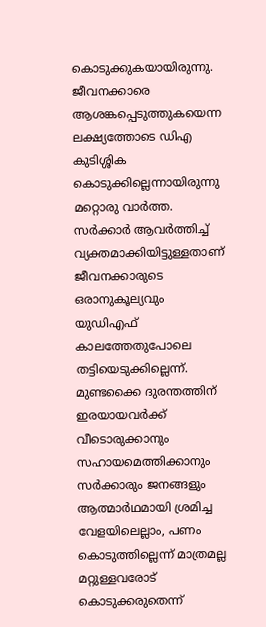കൊടുക്കുകയായിരുന്നു.
ജീവനക്കാരെ ആശങ്കപ്പെടുത്തുകയെന്ന ലക്ഷ്യത്തോടെ ഡിഎ കുടിശ്ശിക കൊടുക്കില്ലെന്നായിരുന്നു മറ്റൊരു വാർത്ത. സർക്കാർ ആവർത്തിച്ച് വ്യക്തമാക്കിയിട്ടുള്ളതാണ് ജീവനക്കാരുടെ ഒരാനുകൂല്യവും യുഡിഎഫ് കാലത്തേതുപോലെ തട്ടിയെടുക്കില്ലെന്ന്.
മുണ്ടക്കൈ ദുരന്തത്തിന് ഇരയായവർക്ക് വീടൊരുക്കാനും സഹായമെത്തിക്കാനും സർക്കാരും ജനങ്ങളും ആത്മാർഥമായി ശ്രമിച്ച വേളയിലെല്ലാം, പണം കൊടുത്തില്ലെന്ന് മാത്രമല്ല മറ്റുള്ളവരോട് കൊടുക്കരുതെന്ന്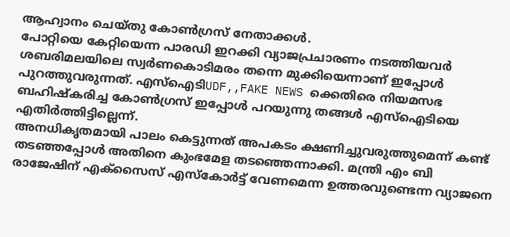ആഹ്വാനം ചെയ്തു കോൺഗ്രസ് നേതാക്കൾ.
പോറ്റിയെ കേറ്റിയെന്ന പാരഡി ഇറക്കി വ്യാജപ്രചാരണം നടത്തിയവർ ശബരിമലയിലെ സ്വർണകൊടിമരം തന്നെ മുക്കിയെന്നാണ് ഇപ്പോൾ പുറത്തുവരുന്നത്. എസ്ഐടിUDF,,FAKE NEWS ക്കെതിരെ നിയമസഭ ബഹിഷ്കരിച്ച കോൺഗ്രസ് ഇപ്പോൾ പറയുന്നു തങ്ങൾ എസ്ഐടിയെ എതിർത്തിട്ടില്ലെന്ന്.
അനധികൃതമായി പാലം കെട്ടുന്നത് അപകടം ക്ഷണിച്ചുവരുത്തുമെന്ന് കണ്ട് തടഞ്ഞപ്പോൾ അതിനെ കുംഭമേള തടഞ്ഞെന്നാക്കി. മന്ത്രി എം ബി രാജേഷിന് എക്സൈസ് എസ്കോർട്ട് വേണമെന്ന ഉത്തരവുണ്ടെന്ന വ്യാജനെ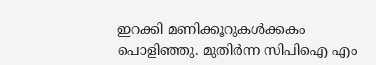ഇറക്കി മണിക്കൂറുകൾക്കകം പൊളിഞ്ഞു. മുതിർന്ന സിപിഐ എം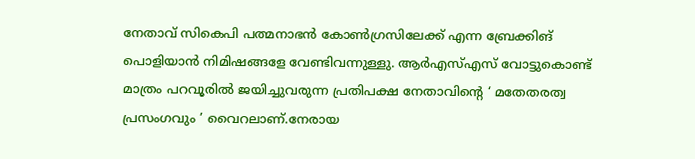നേതാവ് സികെപി പത്മനാഭൻ കോൺഗ്രസിലേക്ക് എന്ന ബ്രേക്കിങ് പൊളിയാൻ നിമിഷങ്ങളേ വേണ്ടിവന്നുള്ളു. ആർഎസ്എസ് വോട്ടുകൊണ്ട് മാത്രം പറവൂരിൽ ജയിച്ചുവരുന്ന പ്രതിപക്ഷ നേതാവിന്റെ ‘ മതേതരത്വ പ്രസംഗവും ’ വൈറലാണ്.നേരായ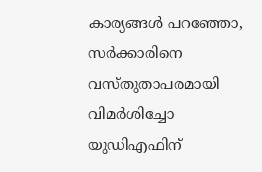കാര്യങ്ങൾ പറഞ്ഞോ, സർക്കാരിനെ വസ്തുതാപരമായി വിമർശിച്ചോ യുഡിഎഫിന്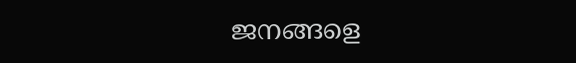ജനങ്ങളെ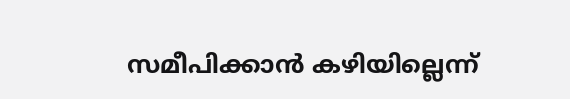സമീപിക്കാൻ കഴിയില്ലെന്ന്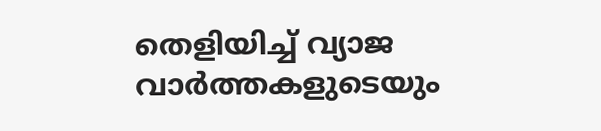തെളിയിച്ച് വ്യാജ വാർത്തകളുടെയും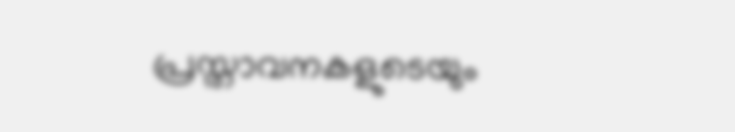പ്രസ്താവനകളുടെയും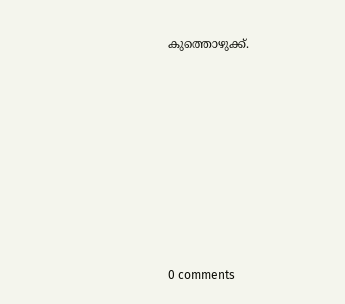കുത്തൊഴുക്ക്.










0 comments